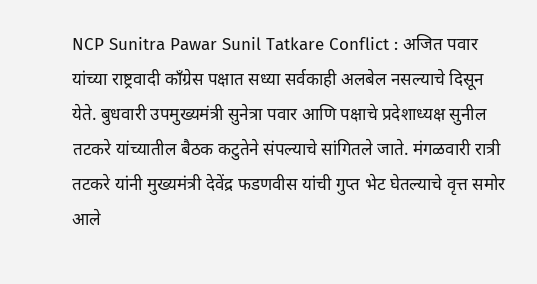NCP Sunitra Pawar Sunil Tatkare Conflict : अजित पवार यांच्या राष्ट्रवादी काँग्रेस पक्षात सध्या सर्वकाही अलबेल नसल्याचे दिसून येते. बुधवारी उपमुख्यमंत्री सुनेत्रा पवार आणि पक्षाचे प्रदेशाध्यक्ष सुनील तटकरे यांच्यातील बैठक कटुतेने संपल्याचे सांगितले जाते. मंगळवारी रात्री तटकरे यांनी मुख्यमंत्री देवेंद्र फडणवीस यांची गुप्त भेट घेतल्याचे वृत्त समोर आले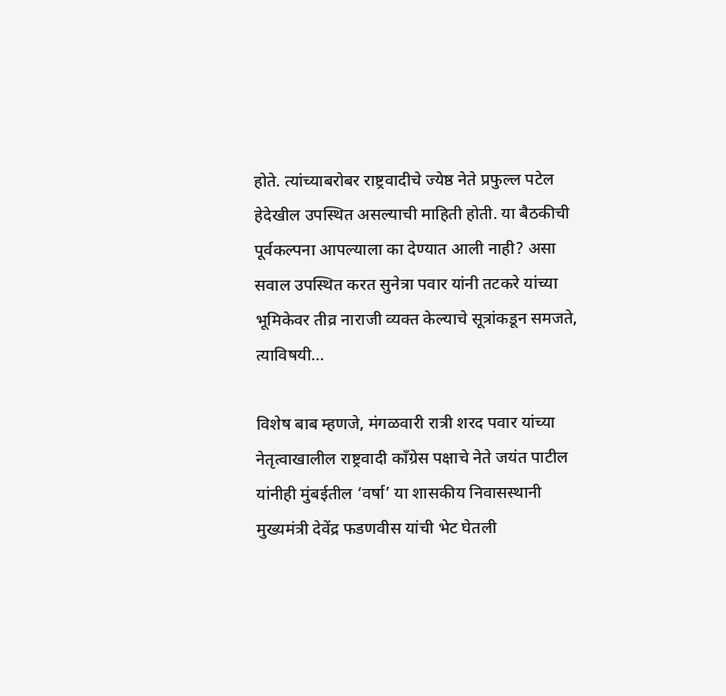होते. त्यांच्याबरोबर राष्ट्रवादीचे ज्येष्ठ नेते प्रफुल्ल पटेल हेदेखील उपस्थित असल्याची माहिती होती. या बैठकीची पूर्वकल्पना आपल्याला का देण्यात आली नाही? असा सवाल उपस्थित करत सुनेत्रा पवार यांनी तटकरे यांच्या भूमिकेवर तीव्र नाराजी व्यक्त केल्याचे सूत्रांकडून समजते, त्याविषयी…

विशेष बाब म्हणजे, मंगळवारी रात्री शरद पवार यांच्या नेतृत्वाखालील राष्ट्रवादी काँग्रेस पक्षाचे नेते जयंत पाटील यांनीही मुंबईतील ‘वर्षा’ या शासकीय निवासस्थानी मुख्यमंत्री देवेंद्र फडणवीस यांची भेट घेतली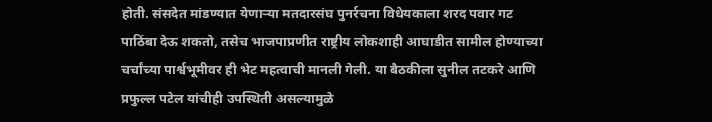होती. संसदेत मांडण्यात येणाऱ्या मतदारसंघ पुनर्रचना विधेयकाला शरद पवार गट पाठिंबा देऊ शकतो, तसेच भाजपाप्रणीत राष्ट्रीय लोकशाही आघाडीत सामील होण्याच्या चर्चांच्या पार्श्वभूमीवर ही भेट महत्वाची मानली गेली. या बैठकीला सुनील तटकरे आणि प्रफुल्ल पटेल यांचीही उपस्थिती असल्यामुळे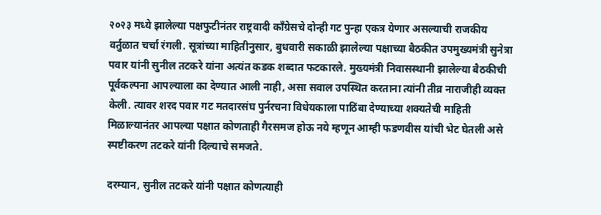२०२३ मध्ये झालेल्या पक्षफुटीनंतर राष्ट्रवादी काँग्रेसचे दोन्ही गट पुन्हा एकत्र येणार असल्याची राजकीय वर्तुळात चर्चा रंगली. सूत्रांच्या माहितीनुसार, बुधवारी सकाळी झालेल्या पक्षाच्या बैठकीत उपमुख्यमंत्री सुनेत्रा पवार यांनी सुनील तटकरे यांना अत्यंत कडक शब्दात फटकारले. मुख्यमंत्री निवासस्थानी झालेल्या बैठकीची पूर्वकल्पना आपल्याला का देण्यात आली नाही, असा सवाल उपस्थित करताना त्यांनी तीव्र नाराजीही व्यक्त केली. त्यावर शरद पवार गट मतदारसंघ पुर्नरचना विधेयकाला पाठिंबा देण्याच्या शक्यतेची माहिती मिळाल्यानंतर आपल्या पक्षात कोणताही गैरसमज होऊ नये म्हणून आम्ही फडणवीस यांची भेट घेतली असे स्पष्टीकरण तटकरे यांनी दिल्याचे समजते.

दरम्यान, सुनील तटकरे यांनी पक्षात कोणत्याही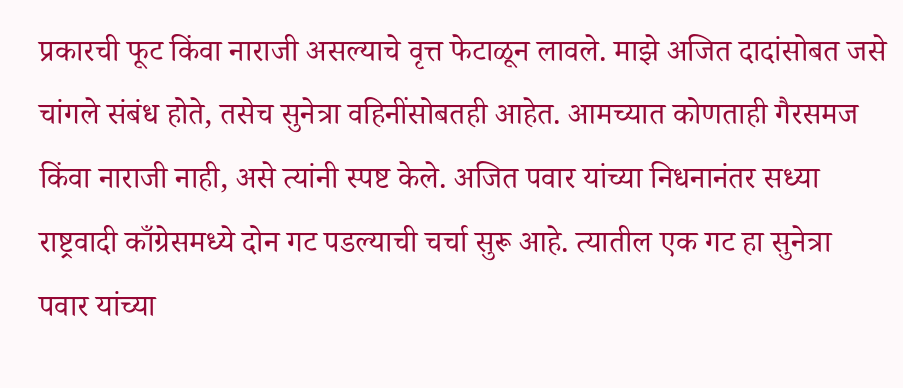प्रकारची फूट किंवा नाराजी असल्याचे वृत्त फेटाळून लावले. माझे अजित दादांसोबत जसे चांगले संबंध होते, तसेच सुनेत्रा वहिनींसोबतही आहेत. आमच्यात कोणताही गैरसमज किंवा नाराजी नाही, असे त्यांनी स्पष्ट केले. अजित पवार यांच्या निधनानंतर सध्या राष्ट्रवादी काँग्रेसमध्ये दोन गट पडल्याची चर्चा सुरू आहे. त्यातील एक गट हा सुनेत्रा पवार यांच्या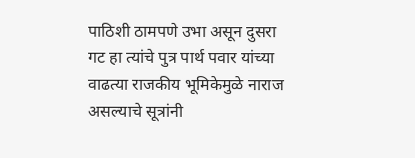पाठिशी ठामपणे उभा असून दुसरा गट हा त्यांचे पुत्र पार्थ पवार यांच्या वाढत्या राजकीय भूमिकेमुळे नाराज असल्याचे सूत्रांनी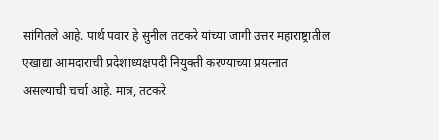सांगितले आहे. पार्थ पवार हे सुनील तटकरे यांच्या जागी उत्तर महाराष्ट्रातील एखाद्या आमदाराची प्रदेशाध्यक्षपदी नियुक्ती करण्याच्या प्रयत्नात असल्याची चर्चा आहे. मात्र, तटकरे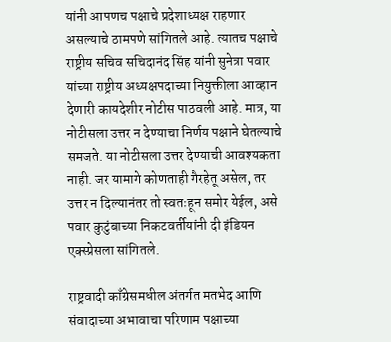यांनी आपणच पक्षाचे प्रदेशाध्यक्ष राहणार असल्याचे ठामपणे सांगितले आहे. त्यातच पक्षाचे राष्ट्रीय सचिव सचिदानंद सिंह यांनी सुनेत्रा पवार यांच्या राष्ट्रीय अध्यक्षपदाच्या नियुक्तीला आव्हान देणारी कायदेशीर नोटीस पाठवली आहे. मात्र, या नोटीसला उत्तर न देण्याचा निर्णय पक्षाने घेतल्याचे समजते. या नोटीसला उत्तर देण्याची आवश्यकता नाही. जर यामागे कोणताही गैरहेतू असेल, तर उत्तर न दिल्यानंतर तो स्वतःहून समोर येईल, असे पवार कुटुंबाच्या निकटवर्तीयांनी दी इंडियन एक्स्प्रेसला सांगितले.

राष्ट्रवादी काँग्रेसमधील अंतर्गत मतभेद आणि संवादाच्या अभावाचा परिणाम पक्षाच्या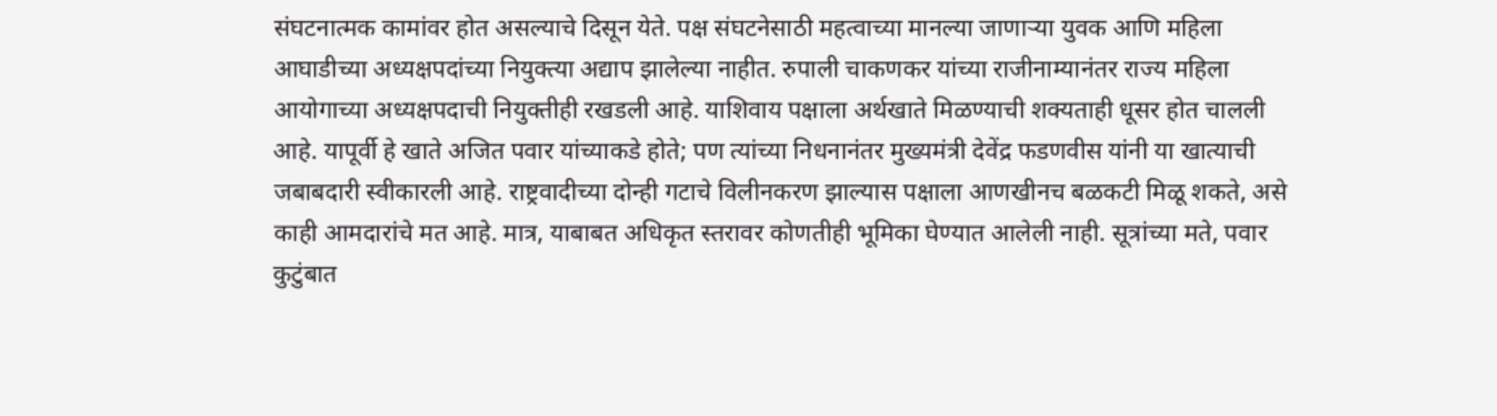संघटनात्मक कामांवर होत असल्याचे दिसून येते. पक्ष संघटनेसाठी महत्वाच्या मानल्या जाणाऱ्या युवक आणि महिला आघाडीच्या अध्यक्षपदांच्या नियुक्त्या अद्याप झालेल्या नाहीत. रुपाली चाकणकर यांच्या राजीनाम्यानंतर राज्य महिला आयोगाच्या अध्यक्षपदाची नियुक्तीही रखडली आहे. याशिवाय पक्षाला अर्थखाते मिळण्याची शक्यताही धूसर होत चालली आहे. यापूर्वी हे खाते अजित पवार यांच्याकडे होते; पण त्यांच्या निधनानंतर मुख्यमंत्री देवेंद्र फडणवीस यांनी या खात्याची जबाबदारी स्वीकारली आहे. राष्ट्रवादीच्या दोन्ही गटाचे विलीनकरण झाल्यास पक्षाला आणखीनच बळकटी मिळू शकते, असे काही आमदारांचे मत आहे. मात्र, याबाबत अधिकृत स्तरावर कोणतीही भूमिका घेण्यात आलेली नाही. सूत्रांच्या मते, पवार कुटुंबात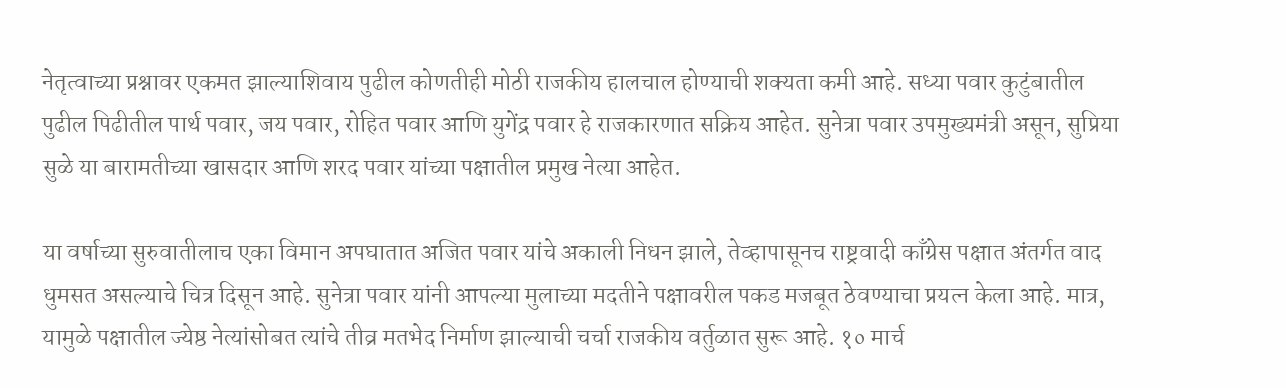नेतृत्वाच्या प्रश्नावर एकमत झाल्याशिवाय पुढील कोणतीही मोठी राजकीय हालचाल होण्याची शक्यता कमी आहे. सध्या पवार कुटुंबातील पुढील पिढीतील पार्थ पवार, जय पवार, रोहित पवार आणि युगेंद्र पवार हे राजकारणात सक्रिय आहेत. सुनेत्रा पवार उपमुख्यमंत्री असून, सुप्रिया सुळे या बारामतीच्या खासदार आणि शरद पवार यांच्या पक्षातील प्रमुख नेत्या आहेत.

या वर्षाच्या सुरुवातीलाच एका विमान अपघातात अजित पवार यांचे अकाली निधन झाले, तेव्हापासूनच राष्ट्रवादी काँग्रेस पक्षात अंतर्गत वाद धुमसत असल्याचे चित्र दिसून आहे. सुनेत्रा पवार यांनी आपल्या मुलाच्या मदतीने पक्षावरील पकड मजबूत ठेवण्याचा प्रयत्न केला आहे. मात्र, यामुळे पक्षातील ज्येष्ठ नेत्यांसोबत त्यांचे तीव्र मतभेद निर्माण झाल्याची चर्चा राजकीय वर्तुळात सुरू आहे. १० मार्च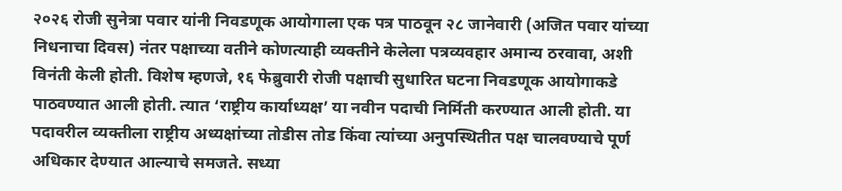२०२६ रोजी सुनेत्रा पवार यांनी निवडणूक आयोगाला एक पत्र पाठवून २८ जानेवारी (अजित पवार यांच्या निधनाचा दिवस) नंतर पक्षाच्या वतीने कोणत्याही व्यक्तीने केलेला पत्रव्यवहार अमान्य ठरवावा, अशी विनंती केली होती. विशेष म्हणजे, १६ फेब्रुवारी रोजी पक्षाची सुधारित घटना निवडणूक आयोगाकडे पाठवण्यात आली होती. त्यात ‘राष्ट्रीय कार्याध्यक्ष’ या नवीन पदाची निर्मिती करण्यात आली होती. या पदावरील व्यक्तीला राष्ट्रीय अध्यक्षांच्या तोडीस तोड किंवा त्यांच्या अनुपस्थितीत पक्ष चालवण्याचे पूर्ण अधिकार देण्यात आल्याचे समजते. सध्या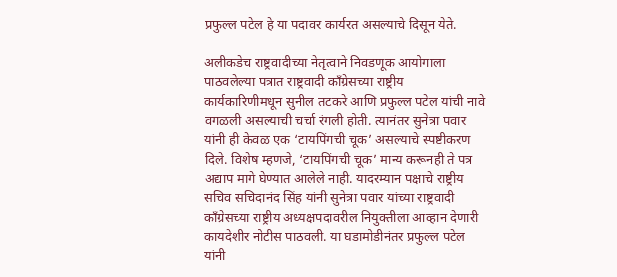प्रफुल्ल पटेल हे या पदावर कार्यरत असल्याचे दिसून येते.

अलीकडेच राष्ट्रवादीच्या नेतृत्वाने निवडणूक आयोगाला पाठवलेल्या पत्रात राष्ट्रवादी काँग्रेसच्या राष्ट्रीय कार्यकारिणीमधून सुनील तटकरे आणि प्रफुल्ल पटेल यांची नावे वगळली असल्याची चर्चा रंगली होती. त्यानंतर सुनेत्रा पवार यांनी ही केवळ एक ‘टायपिंगची चूक’ असल्याचे स्पष्टीकरण दिले. विशेष म्हणजे, ‘टायपिंगची चूक’ मान्य करूनही ते पत्र अद्याप मागे घेण्यात आलेले नाही. यादरम्यान पक्षाचे राष्ट्रीय सचिव सचिदानंद सिंह यांनी सुनेत्रा पवार यांच्या राष्ट्रवादी काँग्रेसच्या राष्ट्रीय अध्यक्षपदावरील नियुक्तीला आव्हान देणारी कायदेशीर नोटीस पाठवली. या घडामोडीनंतर प्रफुल्ल पटेल यांनी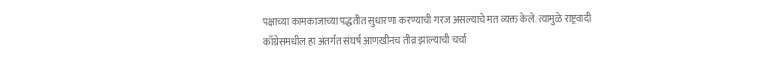पक्षाच्या कामकाजाच्या पद्धतीत सुधारणा करण्याची गरज असल्याचे मत व्यक्त केले. त्यामुळे राष्ट्रवादी काँग्रेसमधील हा अंतर्गत संघर्ष आणखीनच तीव्र झाल्याची चर्चा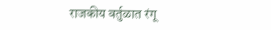राजकीय वर्तुळात रंगू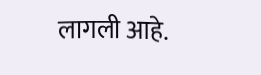लागली आहे.